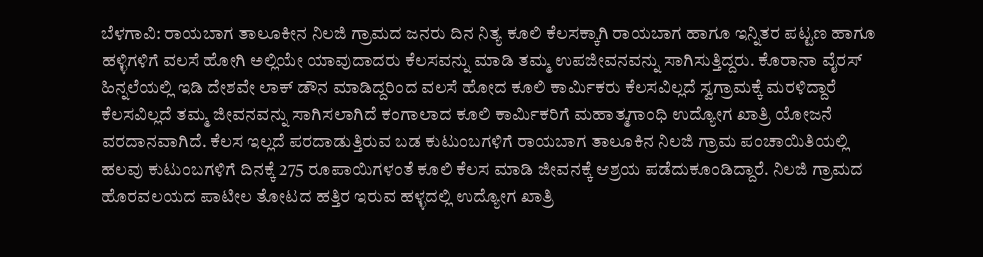ಬೆಳಗಾವಿ: ರಾಯಬಾಗ ತಾಲೂಕೀನ ನಿಲಜಿ ಗ್ರಾಮದ ಜನರು ದಿನ ನಿತ್ಯ ಕೂಲಿ ಕೆಲಸಕ್ಕಾಗಿ ರಾಯಬಾಗ ಹಾಗೂ ಇನ್ನಿತರ ಪಟ್ಟಣ ಹಾಗೂ ಹಳ್ಳಿಗಳಿಗೆ ವಲಸೆ ಹೋಗಿ ಅಲ್ಲಿಯೇ ಯಾವುದಾದರು ಕೆಲಸವನ್ನು ಮಾಡಿ ತಮ್ಮ ಉಪಜೀವನವನ್ನು ಸಾಗಿಸುತ್ತಿದ್ದರು. ಕೊರಾನಾ ವೈರಸ್ ಹಿನ್ನಲೆಯಲ್ಲಿ ಇಡಿ ದೇಶವೇ ಲಾಕ್ ಡೌನ ಮಾಡಿದ್ದರಿಂದ ವಲಸೆ ಹೋದ ಕೂಲಿ ಕಾರ್ಮಿಕರು ಕೆಲಸವಿಲ್ಲದೆ ಸ್ವಗ್ರಾಮಕ್ಕೆ ಮರಳಿದ್ದಾರೆ ಕೆಲಸವಿಲ್ಲದೆ ತಮ್ಮ ಜೀವನವನ್ನು ಸಾಗಿಸಲಾಗಿದೆ ಕಂಗಾಲಾದ ಕೂಲಿ ಕಾರ್ಮಿಕರಿಗೆ ಮಹಾತ್ಮಗಾಂಧಿ ಉದ್ಯೋಗ ಖಾತ್ರಿ ಯೋಜನೆ ವರದಾನವಾಗಿದೆ. ಕೆಲಸ ಇಲ್ಲದೆ ಪರದಾಡುತ್ತಿರುವ ಬಡ ಕುಟುಂಬಗಳಿಗೆ ರಾಯಬಾಗ ತಾಲೂಕಿನ ನಿಲಜಿ ಗ್ರಾಮ ಪಂಚಾಯಿತಿಯಲ್ಲಿ ಹಲವು ಕುಟುಂಬಗಳಿಗೆ ದಿನಕ್ಕೆ 275 ರೂಪಾಯಿಗಳಂತೆ ಕೂಲಿ ಕೆಲಸ ಮಾಡಿ ಜೀವನಕ್ಕೆ ಆಶ್ರಯ ಪಡೆದುಕೂಂಡಿದ್ದಾರೆ. ನಿಲಜಿ ಗ್ರಾಮದ ಹೊರವಲಯದ ಪಾಟೀಲ ತೋಟದ ಹತ್ತಿರ ಇರುವ ಹಳ್ಳದಲ್ಲಿ ಉದ್ಯೋಗ ಖಾತ್ರಿ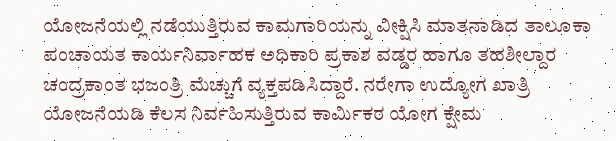ಯೋಜನೆಯಲ್ಲಿ ನಡೆಯುತ್ತಿರುವ ಕಾಮಗಾರಿಯನ್ನು ವೀಕ್ಷಿಸಿ ಮಾತನಾಡಿದ ತಾಲೂಕಾ ಪಂಚಾಯತ ಕಾರ್ಯನಿರ್ವಾಹಕ ಅಧಿಕಾರಿ ಪ್ರಕಾಶ ವಡ್ಡರ ಹಾಗೂ ತಹಶೀಲ್ದಾರ ಚಂದ್ರಕಾಂತ ಭಜಂತ್ರಿ ಮೆಚ್ಚುಗೆ ವ್ಯಕ್ತಪಡಿಸಿದ್ದಾರೆ. ನರೇಗಾ ಉದ್ಯೋಗ ಖಾತ್ರಿ ಯೋಜನೆಯಡಿ ಕೆಲಸ ನಿರ್ವಹಿಸುತ್ತಿರುವ ಕಾರ್ಮಿಕರ ಯೋಗ ಕ್ಷೇಮ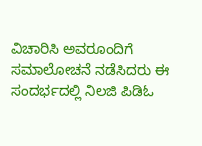ವಿಚಾರಿಸಿ ಅವರೂಂದಿಗೆ ಸಮಾಲೋಚನೆ ನಡೆಸಿದರು ಈ ಸಂದರ್ಭದಲ್ಲಿ ನಿಲಜಿ ಪಿಡಿಓ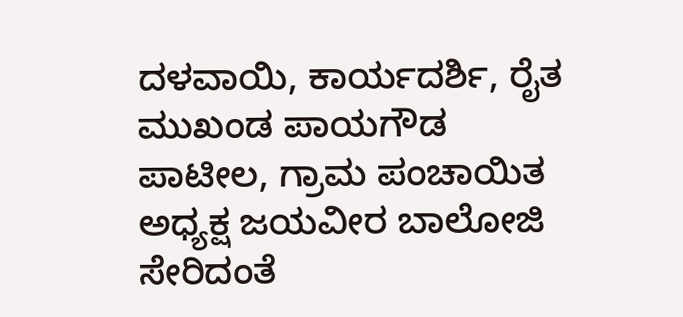ದಳವಾಯಿ, ಕಾರ್ಯದರ್ಶಿ, ರೈತ ಮುಖಂಡ ಪಾಯಗೌಡ ಪಾಟೀಲ, ಗ್ರಾಮ ಪಂಚಾಯಿತ ಅಧ್ಯಕ್ಷ ಜಯವೀರ ಬಾಲೋಜಿ ಸೇರಿದಂತೆ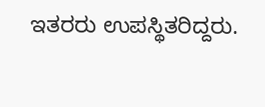ಇತರರು ಉಪಸ್ಥಿತರಿದ್ದರು.